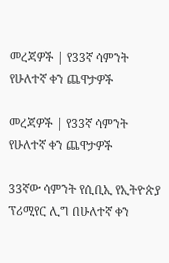መረጃዎች | የ33ኛ ሳምንት የሁለተኛ ቀን ጨዋታዎች

መረጃዎች | የ33ኛ ሳምንት የሁለተኛ ቀን ጨዋታዎች

33ኛው ሳምንት የሲቢኢ የኢትዮጵያ ፕሪሚየር ሊግ በሁለተኛ ቀን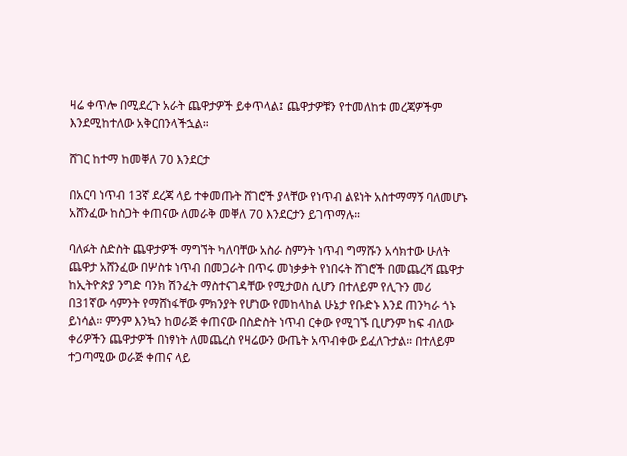ዛሬ ቀጥሎ በሚደረጉ አራት ጨዋታዎች ይቀጥላል፤ ጨዋታዎቹን የተመለከቱ መረጃዎችም እንደሚከተለው አቅርበንላችኋል።

ሸገር ከተማ ከመቐለ 70 እንደርታ

በአርባ ነጥብ 13ኛ ደረጃ ላይ ተቀመጡት ሸገሮች ያላቸው የነጥብ ልዩነት አስተማማኝ ባለመሆኑ አሸንፈው ከስጋት ቀጠናው ለመራቅ መቐለ 70 እንደርታን ይገጥማሉ።

ባለፉት ስድስት ጨዋታዎች ማግኘት ካለባቸው አስራ ስምንት ነጥብ ግማሹን አሳክተው ሁለት ጨዋታ አሸንፈው በሦስቱ ነጥብ በመጋራት በጥሩ መነቃቃት የነበሩት ሸገሮች በመጨረሻ ጨዋታ ከኢትዮጵያ ንግድ ባንክ ሽንፈት ማስተናገዳቸው የሚታወስ ሲሆን በተለይም የሊጉን መሪ በ31ኛው ሳምንት የማሸነፋቸው ምክንያት የሆነው የመከላከል ሁኔታ የቡድኑ እንደ ጠንካራ ጎኑ ይነሳል። ምንም እንኳን ከወራጅ ቀጠናው በስድስት ነጥብ ርቀው የሚገኙ ቢሆንም ከፍ ብለው ቀሪዎችን ጨዋታዎች በነፃነት ለመጨረስ የዛሬውን ውጤት አጥብቀው ይፈለጉታል። በተለይም ተጋጣሚው ወራጅ ቀጠና ላይ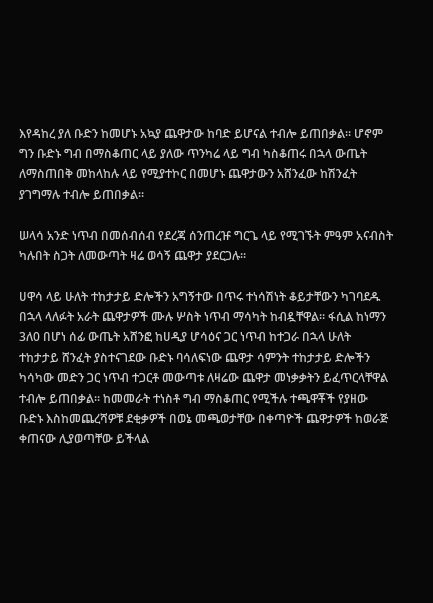እየዳከረ ያለ ቡድን ከመሆኑ አኳያ ጨዋታው ከባድ ይሆናል ተብሎ ይጠበቃል። ሆኖም ግን ቡድኑ ግብ በማስቆጠር ላይ ያለው ጥንካሬ ላይ ግብ ካስቆጠሩ በኋላ ውጤት ለማስጠበቅ መከላከሉ ላይ የሚያተኮር በመሆኑ ጨዋታውን አሸንፈው ከሽንፈት ያገግማሉ ተብሎ ይጠበቃል።

ሠላሳ አንድ ነጥብ በመሰብሰብ የደረጃ ሰንጠረዡ ግርጌ ላይ የሚገኙት ምዓም አናብስት ካሉበት ስጋት ለመውጣት ዛሬ ወሳኝ ጨዋታ ያደርጋሉ።

ሀዋሳ ላይ ሁለት ተከታታይ ድሎችን አግኝተው በጥሩ ተነሳሽነት ቆይታቸውን ካገባደዱ በኋላ ላለፉት አራት ጨዋታዎች ሙሉ ሦስት ነጥብ ማሳካት ከብዷቸዋል። ፋሲል ከነማን 3ለ0 በሆነ ሰፊ ውጤት አሸንፎ ከሀዲያ ሆሳዕና ጋር ነጥብ ከተጋራ በኋላ ሁለት ተከታታይ ሸንፈት ያስተናገደው ቡድኑ ባሳለፍነው ጨዋታ ሳምንት ተከታታይ ድሎችን ካሳካው መድን ጋር ነጥብ ተጋርቶ መውጣቱ ለዛሬው ጨዋታ መነቃቃትን ይፈጥርላቸዋል ተብሎ ይጠበቃል። ከመመራት ተነስቶ ግብ ማስቆጠር የሚችሉ ተጫዋቾች የያዘው ቡድኑ እስከመጨረሻዎቹ ደቂቃዎች በወኔ መጫወታቸው በቀጣዮች ጨዋታዎች ከወራጅ ቀጠናው ሊያወጣቸው ይችላል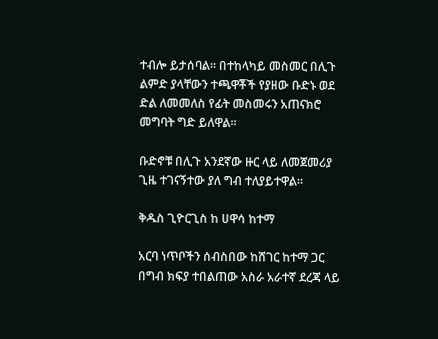ተብሎ ይታሰባል። በተከላካይ መስመር በሊጉ ልምድ ያላቸውን ተጫዋቾች የያዘው ቡድኑ ወደ ድል ለመመለስ የፊት መስመሩን አጠናክሮ መግባት ግድ ይለዋል።

ቡድኖቹ በሊጉ አንደኛው ዙር ላይ ለመጀመሪያ ጊዜ ተገናኝተው ያለ ግብ ተለያይተዋል።

ቅዱስ ጊዮርጊስ ከ ሀዋሳ ከተማ

አርባ ነጥቦችን ሰብስበው ከሸገር ከተማ ጋር በግብ ክፍያ ተበልጠው አስራ አራተኛ ደረጃ ላይ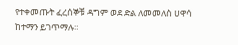የተቀመጡት ፈረሰኞቹ ዳግም ወደ ድል ለመመለስ ሀዋሳ ከተማን ይገጥማሉ።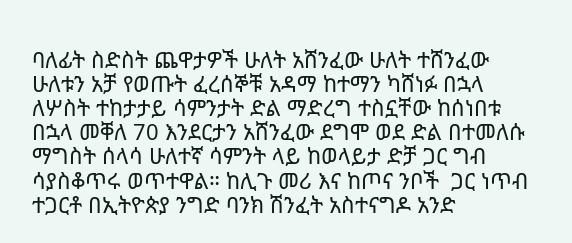ባለፊት ስድስት ጨዋታዎች ሁለት አሸንፈው ሁለት ተሸንፈው ሁለቱን አቻ የወጡት ፈረሰኞቹ አዳማ ከተማን ካሸነፉ በኋላ ለሦስት ተከታታይ ሳምንታት ድል ማድረግ ተስኗቸው ከሰነበቱ በኋላ መቐለ 70 እንደርታን አሸንፈው ደግሞ ወደ ድል በተመለሱ ማግስት ሰላሳ ሁለተኛ ሳምንት ላይ ከወላይታ ድቻ ጋር ግብ ሳያስቆጥሩ ወጥተዋል። ከሊጉ መሪ እና ከጦና ንቦች  ጋር ነጥብ ተጋርቶ በኢትዮጵያ ንግድ ባንክ ሽንፈት አስተናግዶ አንድ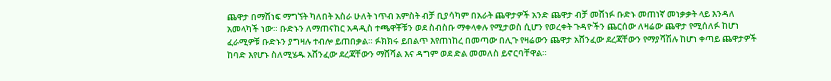ጨዋታ በማሸነፍ ማግኘት ካለበት አስራ ሁለት ነጥብ አምስት ብቻ ቢያሳካም በአራት ጨዋታዎች አንድ ጨዋታ ብቻ መሸነፉ ቡድኑ መጠነኛ መነቃቃት ላይ እንዳለ አመላካች ነው። ቡድኑን ለማጠናከር አዳዲስ ተጫዋቾቹን ወደ ስብስቡ ማቀላቀሉ የሚታወስ ሲሆን የወረቀት ጉዳዮችን ጨርሰው ለዛሬው ጨዋታ የሚሰለፉ ከሆነ ፈራሚዎቹ ቡድኑን ያግዛሉ ተብሎ ይጠበቃል። ፉክክሩ ይበልጥ እየጠነከረ በመጣው በሊጉ የዛሬውን ጨዋታ አሸንፈው ደረጃቸውን የማያሻሽሉ ከሆነ ቀጣይ ጨዋታዎች ከባድ እየሆኑ ስለሚሄዱ አሸንፈው ደረጃቸውን ማሸሻል እና ዳግም ወደ ድል መመለስ ይኖርባቸዋል።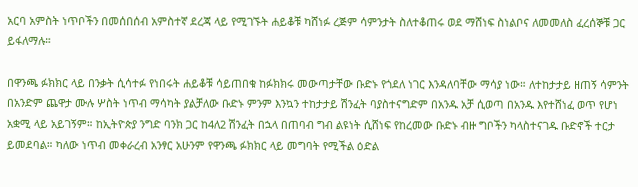አርባ አምስት ነጥቦችን በመሰበሰብ አምስተኛ ደረጃ ላይ የሚገኙት ሐይቆቹ ካሸነፉ ረጅም ሳምንታት ስለተቆጠሩ ወደ ማሸነፍ ስነልቦና ለመመለስ ፈረሰኞቹ ጋር ይፋለማሉ።

በዋንጫ ፉክክር ላይ በንቃት ሲሳተፉ የነበሩት ሐይቆቹ ሳይጠበቁ ከፉክክሩ መውጣታቸው ቡድኑ የጎደለ ነገር እንዳለባቸው ማሳያ ነው። ለተከታታይ ዘጠኝ ሳምንት በአንድም ጨዋታ ሙሉ ሦስት ነጥብ ማሳካት ያልቻለው ቡድኑ ምንም እንኳን ተከታታይ ሽንፈት ባያስተናግድም በአንዱ አቻ ሲወጣ በአንዱ እየተሸነፈ ወጥ የሆነ አቋሚ ላይ አይገኝም። ከኢትዮጵያ ንግድ ባንክ ጋር ከ4ለ2 ሽንፈት በኋላ በጠባብ ግብ ልዩነት ሲሸነፍ የከረመው ቡድኑ ብዙ ግቦችን ካላስተናገዱ ቡድኖች ተርታ ይመደባል። ካለው ነጥብ መቀራረብ አንፃር አሁንም የዋንጫ ፉክክር ላይ መግባት የሚችል ዕድል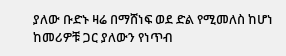ያለው ቡድኑ ዛሬ በማሸነፍ ወደ ድል የሚመለስ ከሆነ ከመሪዎቹ ጋር ያለውን የነጥብ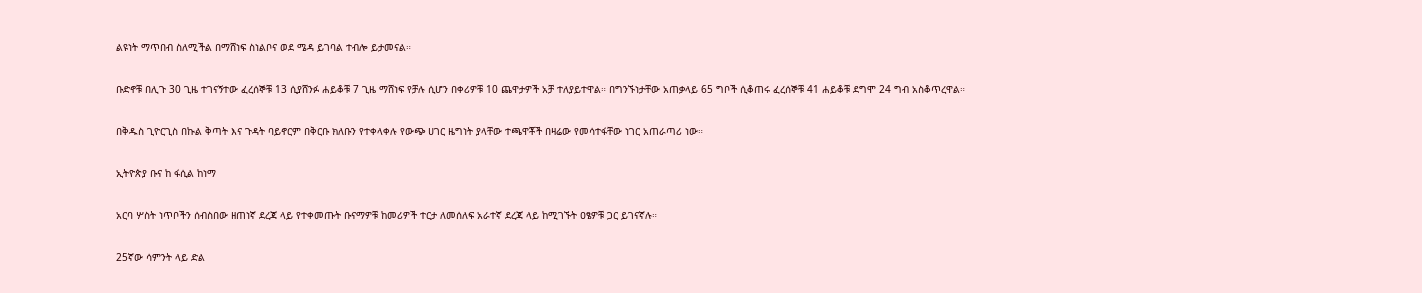ልዩነት ማጥበብ ስለሚችል በማሸነፍ ስነልቦና ወደ ሜዳ ይገባል ተብሎ ይታመናል።

ቡድኖቹ በሊጉ 30 ጊዜ ተገናኝተው ፈረሰኞቹ 13 ሲያሸንፉ ሐይቆቹ 7 ጊዜ ማሸነፍ የቻሉ ሲሆን በቀሪዎቹ 10 ጨዋታዎች አቻ ተለያይተዋል። በግንኙነታቸው አጠቃላይ 65 ግቦች ሲቆጠሩ ፈረሰኞቹ 41 ሐይቆቹ ደግሞ 24 ግብ አስቆጥረዋል።

በቅዱስ ጊዮርጊስ በኩል ቅጣት እና ጉዳት ባይኖርም በቅርቡ ክለቡን የተቀላቀሉ የውጭ ሀገር ዜግነት ያላቸው ተጫዋቾች በዛሬው የመሳተፋቸው ነገር አጠራጣሪ ነው።

ኢትዮጵያ ቡና ከ ፋሲል ከነማ

አርባ ሦስት ነጥቦችን ሰብስበው ዘጠነኛ ደረጃ ላይ የተቀመጡት ቡናማዎቹ ከመሪዎች ተርታ ለመሰለፍ አራተኛ ደረጃ ላይ ከሚገኙት ዐፄዎቹ ጋር ይገናኛሉ።

25ኛው ሳምንት ላይ ድል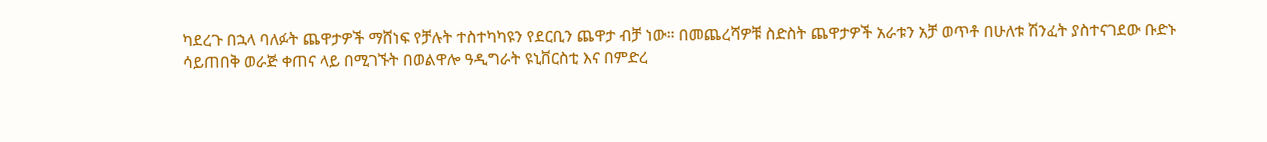ካደረጉ በኋላ ባለፉት ጨዋታዎች ማሸነፍ የቻሉት ተስተካካዩን የደርቢን ጨዋታ ብቻ ነው። በመጨረሻዎቹ ስድስት ጨዋታዎች አራቱን አቻ ወጥቶ በሁለቱ ሽንፈት ያስተናገደው ቡድኑ ሳይጠበቅ ወራጅ ቀጠና ላይ በሚገኙት በወልዋሎ ዓዲግራት ዩኒቨርስቲ እና በምድረ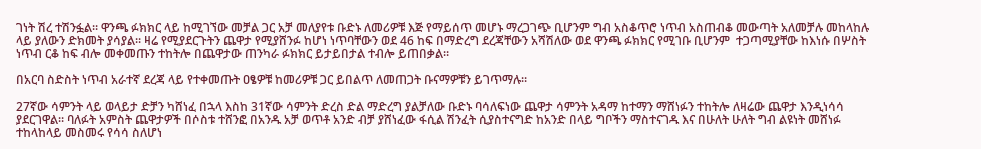ገነት ሽረ ተሽንፏል። ዋንጫ ፉክክር ላይ ከሚገኘው መቻል ጋር አቻ መለያየቱ ቡድኑ ለመሪዎቹ እጅ የማይሰጥ መሆኑ ማረጋገጭ ቢሆንም ግብ አስቆጥሮ ነጥብ አስጠብቆ መውጣት አለመቻሉ መከላከሉ ላይ ያለውን ድክመት ያሳያል። ዛሬ የሚያደርጉትን ጨዋታ የሚያሸንፉ ከሆነ ነጥባቸውን ወደ 46 ከፍ በማድረግ ደረጃቸውን አሻሽለው ወደ ዋንጫ ፉክክር የሚገቡ ቢሆንም  ተጋጣሚያቸው ከእነሱ በሦስት ነጥብ ርቆ ከፍ ብሎ መቀመጡን ተከትሎ በጨዋታው ጠንካራ ፉክክር ይታይበታል ተብሎ ይጠበቃል።

በአርባ ስድስት ነጥብ አራተኛ ደረጃ ላይ የተቀመጡት ዐፄዎቹ ከመሪዎቹ ጋር ይበልጥ ለመጠጋት ቡናማዎቹን ይገጥማሉ።

27ኛው ሳምንት ላይ ወላይታ ድቻን ካሸነፈ በኋላ እስከ 31ኛው ሳምንት ድረስ ድል ማድረግ ያልቻለው ቡድኑ ባሳለፍነው ጨዋታ ሳምንት አዳማ ከተማን ማሸነፉን ተከትሎ ለዛሬው ጨዋታ እንዲነሳሳ ያደርገዋል። ባለፉት አምስት ጨዋታዎች በሶስቱ ተሸንፎ በአንዱ አቻ ወጥቶ አንድ ብቻ ያሸነፈው ፋሲል ሽንፈት ሲያስተናግድ ከአንድ በላይ ግቦችን ማስተናገዱ እና በሁለት ሁለት ግብ ልዩነት መሸነፉ ተከላከላይ መስመሩ የሳሳ ስለሆነ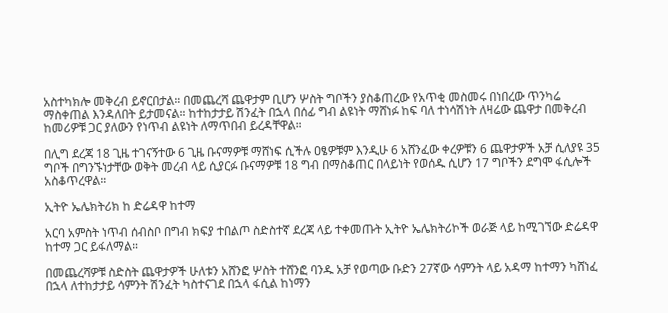አስተካክሎ መቅረብ ይኖርበታል። በመጨረሻ ጨዋታም ቢሆን ሦስት ግቦችን ያስቆጠረው የአጥቂ መስመሩ በነበረው ጥንካሬ ማስቀጠል እንዳለበት ይታመናል። ከተከታታይ ሽንፈት በኋላ በሰፊ ግብ ልዩነት ማሸነፉ ከፍ ባለ ተነሳሽነት ለዛሬው ጨዋታ በመቅረብ ከመሪዎቹ ጋር ያለውን የነጥብ ልዩነት ለማጥበብ ይረዳቸዋል።

በሊግ ደረጃ 18 ጊዜ ተገናኝተው 6 ጊዜ ቡናማዎቹ ማሸነፍ ሲችሉ ዐፄዎቹም እንዲሁ 6 አሸንፈው ቀረዎቹን 6 ጨዋታዎች አቻ ሲለያዩ 35 ግቦች በግንኙነታቸው ወቅት መረብ ላይ ሲያርፉ ቡናማዎቹ 18 ግብ በማስቆጠር በላይነት የወሰዱ ሲሆን 17 ግቦችን ደግሞ ፋሲሎች አስቆጥረዋል።

ኢትዮ ኤሌክትሪክ ከ ድሬዳዋ ከተማ

አርባ አምስት ነጥብ ሰብስቦ በግብ ክፍያ ተበልጦ ስድስተኛ ደረጃ ላይ ተቀመጡት ኢትዮ ኤሌክትሪኮች ወራጅ ላይ ከሚገኘው ድሬዳዋ ከተማ ጋር ይፋለማል።

በመጨረሻዎቹ ስድስት ጨዋታዎች ሁለቱን አሸንፎ ሦስት ተሸንፎ ባንዱ አቻ የወጣው ቡድን 27ኛው ሳምንት ላይ አዳማ ከተማን ካሸነፈ በኋላ ለተከታታይ ሳምንት ሽንፈት ካስተናገደ በኋላ ፋሲል ከነማን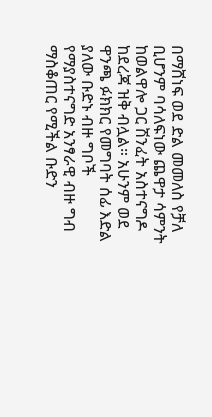በማሸነፍ ወደ ድል መመለስ የቻለ ቢሆንም ባሳለፍነው ጨዋታ ሳምንት ከወልዋሎ ጋር ሽንፈት አስተናግዶ ከደረጃ ዝቅ ብሏል። አሁንም ወደ ዋንጫ ፉክክር የመግባት ሰፊ እድል ያለው ቡድኑ ብዙ ግቦች የማያስተናግድ አንፃራዊ ብዙ ግብ ማስቆጠር የሚችል ቡድን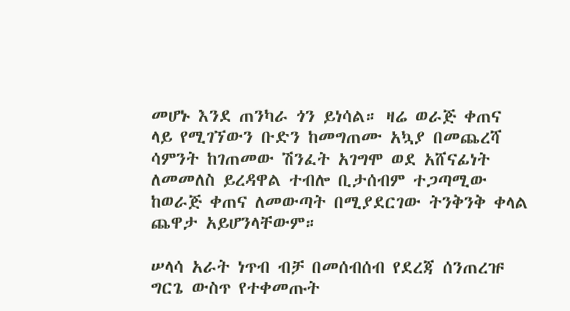መሆኑ እንደ ጠንካራ ጎን ይነሳል። ዛሬ ወራጅ ቀጠና ላይ የሚገኘውን ቡድን ከመግጠሙ አኳያ በመጨረሻ ሳምንት ከገጠመው ሽንፈት አገግሞ ወደ አሸናፊነት ለመመለስ ይረዳዋል ተብሎ ቢታሰብም ተጋጣሚው ከወራጅ ቀጠና ለመውጣት በሚያደርገው ትንቅንቅ ቀላል ጨዋታ አይሆንላቸውም።

ሠላሳ አራት ነጥብ ብቻ በመሰብሰብ የደረጃ ሰንጠረዡ ግርጌ ውስጥ የተቀመጡት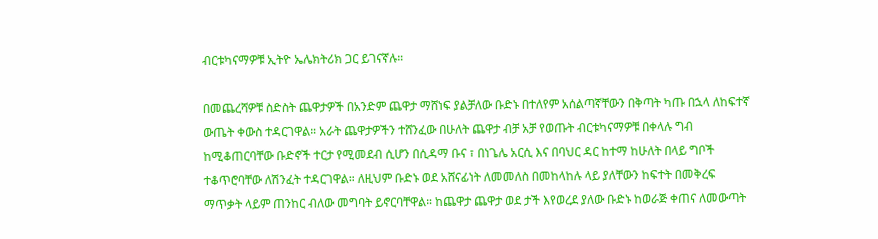ብርቱካናማዎቹ ኢትዮ ኤሌክትሪክ ጋር ይገናኛሉ።

በመጨረሻዎቹ ስድስት ጨዋታዎች በአንድም ጨዋታ ማሸነፍ ያልቻለው ቡድኑ በተለየም አሰልጣኛቸውን በቅጣት ካጡ በኋላ ለከፍተኛ ውጤት ቀውስ ተዳርገዋል። አራት ጨዋታዎችን ተሸንፈው በሁለት ጨዋታ ብቻ አቻ የወጡት ብርቱካናማዎቹ በቀላሉ ግብ ከሚቆጠርባቸው ቡድኖች ተርታ የሚመደብ ሲሆን በሲዳማ ቡና ፣ በነጌሌ አርሲ እና በባህር ዳር ከተማ ከሁለት በላይ ግቦች ተቆጥሮባቸው ለሽንፈት ተዳርገዋል። ለዚህም ቡድኑ ወደ አሸናፊነት ለመመለስ በመከላከሉ ላይ ያለቸውን ከፍተት በመቅረፍ ማጥቃት ላይም ጠንከር ብለው መግባት ይኖርባቸዋል። ከጨዋታ ጨዋታ ወደ ታች እየወረደ ያለው ቡድኑ ከወራጅ ቀጠና ለመውጣት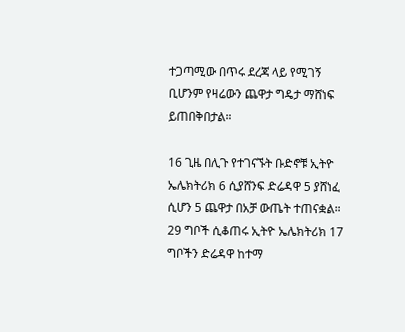ተጋጣሚው በጥሩ ደረጃ ላይ የሚገኝ ቢሆንም የዛሬውን ጨዋታ ግዴታ ማሸነፍ ይጠበቅበታል።

16 ጊዜ በሊጉ የተገናኙት ቡድኖቹ ኢትዮ ኤሌክትሪክ 6 ሲያሸንፍ ድሬዳዋ 5 ያሸነፈ ሲሆን 5 ጨዋታ በአቻ ውጤት ተጠናቋል። 29 ግቦች ሲቆጠሩ ኢትዮ ኤሌክትሪክ 17 ግቦችን ድሬዳዋ ከተማ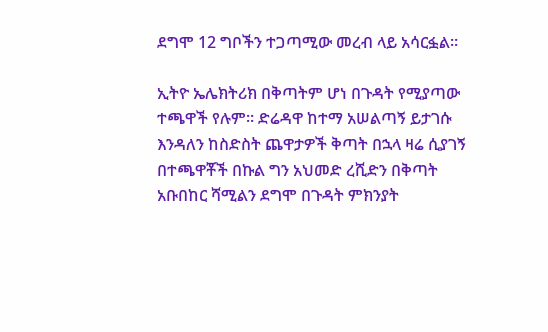ደግሞ 12 ግቦችን ተጋጣሚው መረብ ላይ አሳርፏል።

ኢትዮ ኤሌክትሪክ በቅጣትም ሆነ በጉዳት የሚያጣው ተጫዋች የሉም። ድሬዳዋ ከተማ አሠልጣኝ ይታገሱ እንዳለን ከስድስት ጨዋታዎች ቅጣት በኋላ ዛሬ ሲያገኝ በተጫዋቾች በኩል ግን አህመድ ረሺድን በቅጣት አቡበከር ሻሚልን ደግሞ በጉዳት ምክንያት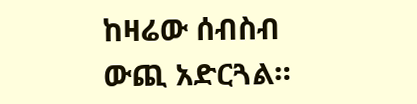ከዛሬው ሰብስብ ውጪ አድርጓል።